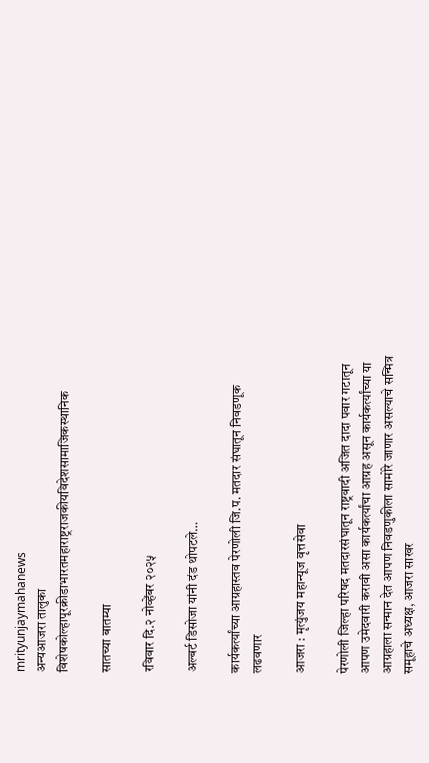mrityunjaymahanews
अन्यआजरा तालुका विशेषकोल्हापूरक्रीडाभारतमहाराष्ट्रराजकीयविदेशसामाजिकस्थानिक

सातच्या बातम्या

रविवार दि.२ नोव्हेंबर २०२५

अल्बर्ट डिसोजा यांनी दंड थोपटले…

कार्यकर्त्यांच्या आग्रहास्तव पेरणोली जि.प. मतदार संघातून निवडणूक लढवणार

आजरा : मृत्युंजय महान्यूज वृत्तसेवा

पेरणोली जिल्हा परिषद मतदारसंघातून राष्ट्रवादी अजित दादा पवार गटातून आपण उमेदवारी करावी असा कार्यकर्त्यांचा आग्रह असून कार्यकर्त्यांच्या या आग्रहाला सन्मान देत आपण निवडणुकीला सामोरे जाणार असल्याचे सन्मित्र समूहाचे अध्यक्ष, आजरा साखर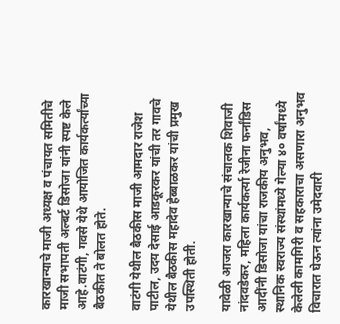कारखान्याचे माजी अध्यक्ष व पंचायत समितीचे माजी सभापती अल्बर्ट डिसोजा यांनी स्पष्ट केले आहे.वाटंगी, गवसे येथे आयोजित कार्यकर्त्यांच्या बैठकीत ते बोलत होते.

वाटंगी येथील बैठकीस माजी आमदार राजेश पाटील, उदय देसाई आडकूरकर यांची तर गावचे येथील बैठकीस महादेव हेब्बाळकर यांची प्रमुख उपस्थिती होती.

यावेळी आजरा कारखान्याचे संचालक शिवाजी नांदवडेकर, महिला कार्यकर्त्या रेजीना फर्नांडिस आदींनी डिसोजा यांचा राजकीय अनुभव, स्थानिक स्वराज्य संस्थांमध्ये गेल्या ४० वर्षांमध्ये केलेली कामगिरी व सहकाराचा असणारा अनुभव विचारात घेऊन त्यांना उमेदवारी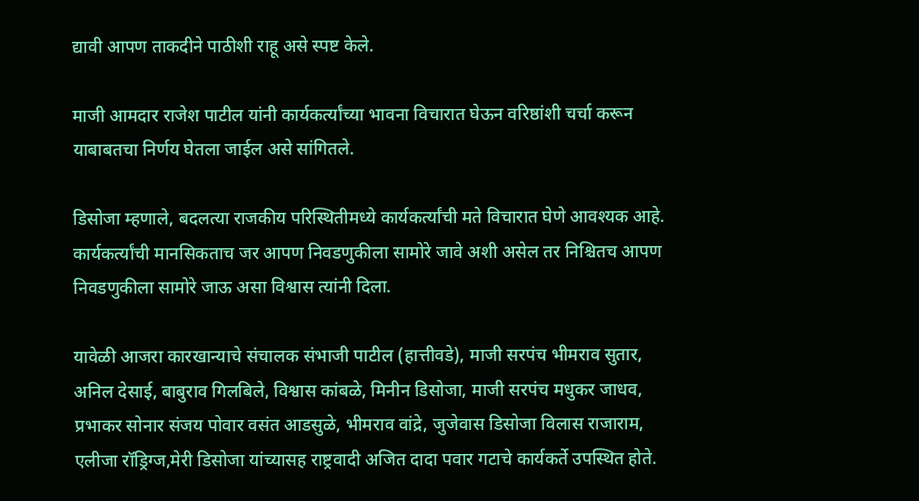द्यावी आपण ताकदीने पाठीशी राहू असे स्पष्ट केले.

माजी आमदार राजेश पाटील यांनी कार्यकर्त्यांच्या भावना विचारात घेऊन वरिष्ठांशी चर्चा करून याबाबतचा निर्णय घेतला जाईल असे सांगितले.

डिसोजा म्हणाले, बदलत्या राजकीय परिस्थितीमध्ये कार्यकर्त्यांची मते विचारात घेणे आवश्यक आहे. कार्यकर्त्यांची मानसिकताच जर आपण निवडणुकीला सामोरे जावे अशी असेल तर निश्चितच आपण निवडणुकीला सामोरे जाऊ असा विश्वास त्यांनी दिला.

यावेळी आजरा कारखान्याचे संचालक संभाजी पाटील (हात्तीवडे), माजी सरपंच भीमराव सुतार, अनिल देसाई, बाबुराव गिलबिले, विश्वास कांबळे, मिनीन डिसोजा, माजी सरपंच मधुकर जाधव, प्रभाकर सोनार संजय पोवार वसंत आडसुळे, भीमराव वांद्रे, जुजेवास डिसोजा विलास राजाराम, एलीजा रॉड्रिग्ज,मेरी डिसोजा यांच्यासह राष्ट्रवादी अजित दादा पवार गटाचे कार्यकर्ते उपस्थित होते.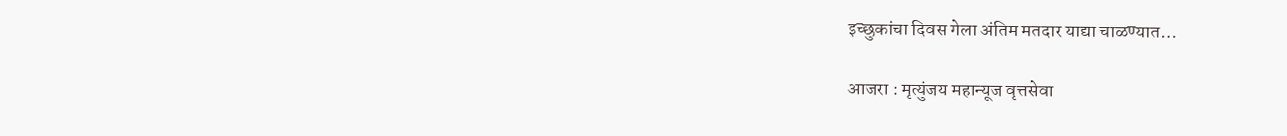इच्छुकांचा दिवस गेला अंतिम मतदार याद्या चाळण्यात…

आजरा : मृत्युंजय महान्यूज वृत्तसेवा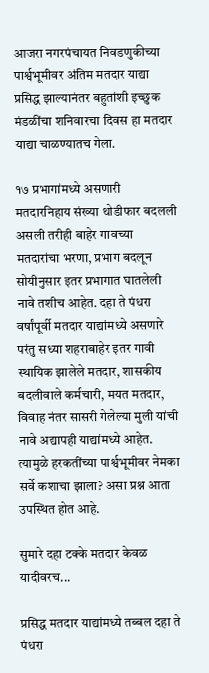आजरा नगरपंचायत निवडणुकीच्या पार्श्वभूमीवर अंतिम मतदार याद्या प्रसिद्ध झाल्यानंतर बहुतांशी इच्छुक मंडळींचा शनिवारचा दिवस हा मतदार याद्या चाळण्यातच गेला.

१७ प्रभागांमध्ये असणारी मतदारनिहाय संख्या थोडीफार बदलली असली तरीही बाहेर गावच्या मतदारांचा भरणा, प्रभाग बदलून सोयीनुसार इतर प्रभागात घातलेली नावे तशीच आहेत. दहा ते पंधरा वर्षांपूर्वी मतदार याद्यांमध्ये असणारे परंतु सध्या शहराबाहेर इतर गावी स्थायिक झालेले मतदार, शासकीय बदलीवाले कर्मचारी, मयत मतदार, विवाह नंतर सासरी गेलेल्या मुली यांची नावे अद्यापही याद्यांमध्ये आहेत. त्यामुळे हरकतींच्या पार्श्वभूमीवर नेमका सर्वे कशाचा झाला? असा प्रश्न आता उपस्थित होत आहे.

सुमारे दहा टक्के मतदार केवळ यादीवरच...

प्रसिद्ध मतदार याद्यांमध्ये तब्बल दहा ते पंधरा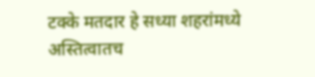टक्के मतदार हे सध्या शहरांमध्ये अस्तित्वातच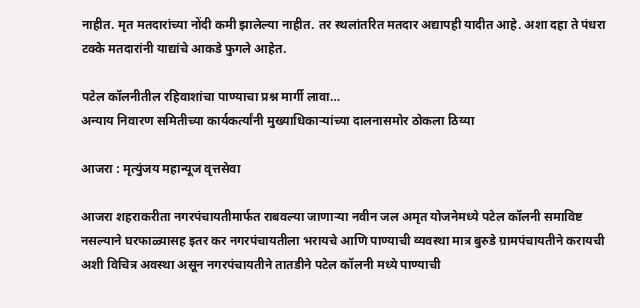नाहीत. मृत मतदारांच्या नोंदी कमी झालेल्या नाहीत. तर स्थलांतरित मतदार अद्यापही यादीत आहे. अशा दहा ते पंधरा टक्के मतदारांनी याद्यांचे आकडे फुगले आहेत.

पटेल कॉलनीतील रहिवाशांचा पाण्याचा प्रश्न मार्गी लावा…
अन्याय निवारण समितीच्या कार्यकर्त्यांनी मुख्याधिकाऱ्यांच्या दालनासमोर ठोकला ठिय्या

आजरा : मृत्युंजय महान्यूज वृत्तसेवा

आजरा शहराकरीता नगरपंचायतीमार्फत राबवल्या जाणाऱ्या नवीन जल अमृत योजनेमध्ये पटेल कॉलनी समाविष्ट नसल्याने घरफाळ्यासह इतर कर नगरपंचायतीला भरायचे आणि पाण्याची व्यवस्था मात्र बुरुडे ग्रामपंचायतीने करायची अशी विचित्र अवस्था असून नगरपंचायतीने तातडीने पटेल कॉलनी मध्ये पाण्याची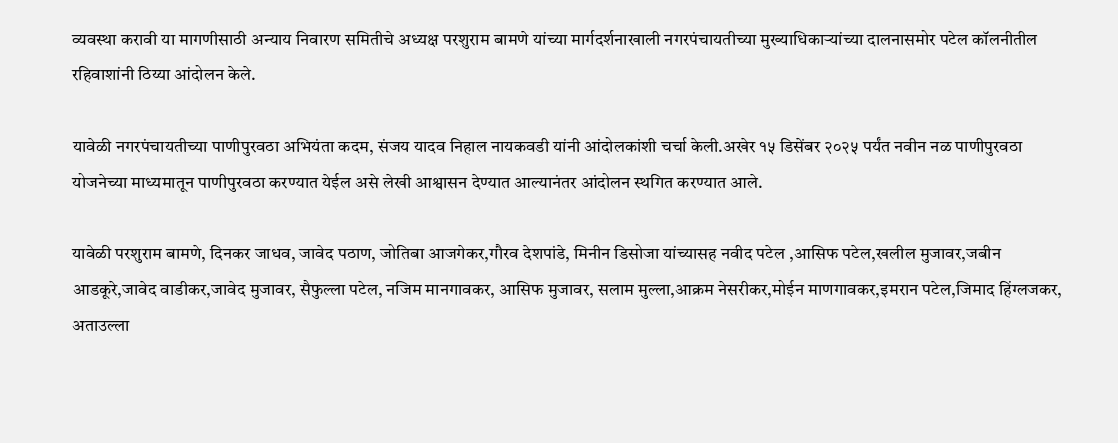व्यवस्था करावी या मागणीसाठी अन्याय निवारण समितीचे अध्यक्ष परशुराम बामणे यांच्या मार्गदर्शनाखाली नगरपंचायतीच्या मुख्याधिकाऱ्यांच्या दालनासमोर पटेल कॉलनीतील रहिवाशांनी ठिय्या आंदोलन केले.

यावेळी नगरपंचायतीच्या पाणीपुरवठा अभियंता कदम, संजय यादव निहाल नायकवडी यांनी आंदोलकांशी चर्चा केली.अखेर १५ डिसेंबर २०२५ पर्यंत नवीन नळ पाणीपुरवठा योजनेच्या माध्यमातून पाणीपुरवठा करण्यात येईल असे लेखी आश्वासन देण्यात आल्यानंतर आंदोलन स्थगित करण्यात आले.

यावेळी परशुराम बामणे, दिनकर जाधव, जावेद पठाण, जोतिबा आजगेकर,गौरव देशपांडे, मिनीन डिसोजा यांच्यासह नवीद पटेल ,आसिफ पटेल,खलील मुजावर,जबीन आडकूरे,जावेद वाडीकर,जावेद मुजावर, सैफुल्ला पटेल, नजिम मानगावकर, आसिफ मुजावर, सलाम मुल्ला,आक्रम नेसरीकर,मोईन माणगावकर,इमरान पटेल,जिमाद हिंग्लजकर,
अताउल्ला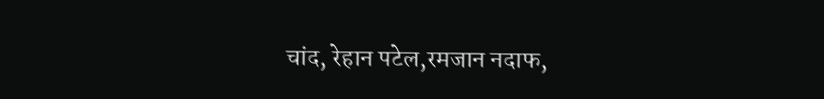चांद, रेहान पटेल,रमजान नदाफ,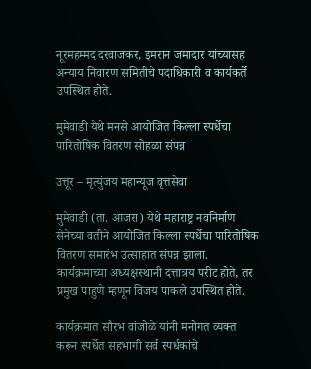नूरमहम्मद दरवाजकर, इमरान जमादार यांच्यासह अन्याय निवारण समितीचे पदाधिकारी व कार्यकर्ते उपस्थित होते.

मुमेवाडी येथे मनसे आयोजित किल्ला स्पर्धेचा पारितोषिक वितरण सोहळा संपन्न

उत्तूर – मृत्युंजय महान्यूज वृत्तसेवा

मुमेवाडी (ता. आजरा) येथे महाराष्ट्र नवनिर्माण सेनेच्या वतीने आयोजित किल्ला स्पर्धेचा पारितोषिक वितरण समारंभ उत्साहात संपन्न झाला. कार्यक्रमाच्या अध्यक्षस्थानी दत्तात्रय परीट होते, तर प्रमुख पाहुणे म्हणून विजय पाकले उपस्थित होते.

कार्यक्रमात सौरभ वांजोळे यांनी मनोगत व्यक्त करून स्पर्धेत सहभागी सर्व स्पर्धकांचे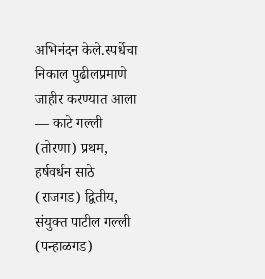अभिनंदन केले.स्पर्धेचा निकाल पुढीलप्रमाणे जाहीर करण्यात आला — काटे गल्ली (तोरणा) प्रथम, हर्षवर्धन साठे (राजगड) द्वितीय, संयुक्त पाटील गल्ली (पन्हाळगड)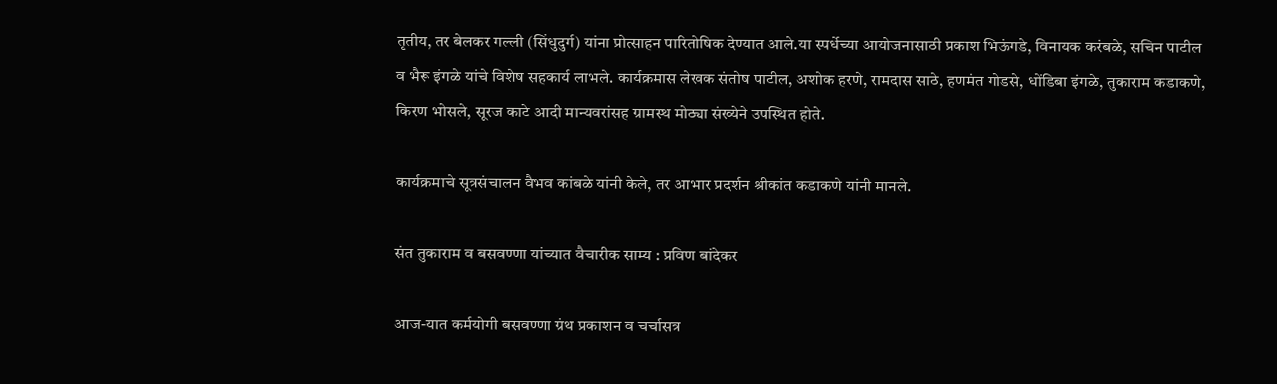तृतीय, तर बेलकर गल्ली (सिंधुदुर्ग) यांना प्रोत्साहन पारितोषिक देण्यात आले.या स्पर्धेच्या आयोजनासाठी प्रकाश भिऊंगडे, विनायक करंबळे, सचिन पाटील व भैरू इंगळे यांचे विशेष सहकार्य लाभले. कार्यक्रमास लेखक संतोष पाटील, अशोक हरणे, रामदास साठे, हणमंत गोडसे, धोंडिबा इंगळे, तुकाराम कडाकणे, किरण भोसले, सूरज काटे आदी मान्यवरांसह ग्रामस्थ मोठ्या संख्येने उपस्थित होते.

कार्यक्रमाचे सूत्रसंचालन वैभव कांबळे यांनी केले, तर आभार प्रदर्शन श्रीकांत कडाकणे यांनी मानले.

संत तुकाराम व बसवण्णा यांच्यात वैचारीक साम्य : प्रविण बांदेकर

आज-यात कर्मयोगी बसवण्णा ग्रंथ प्रकाशन व चर्चासत्र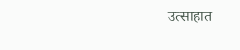उत्साहात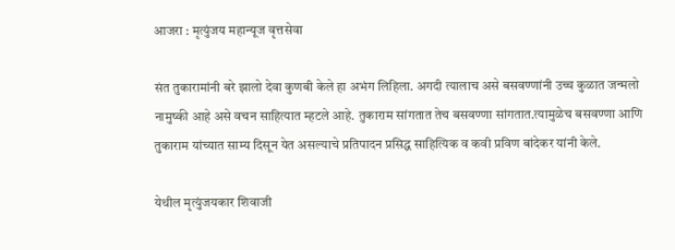आजरा : मृत्युंजय महान्यूज वृत्तसेवा

संत तुकारामांनी बरे झालो देवा कुणबी केले हा अभंग लिहिला. अगदी त्यालाच असे बसवण्णांनी उच्च कुळात जन्मलो नामुष्की आहे असे वचन साहित्यात म्हटले आहे. तुकाराम सांगतात तेच बसवण्णा सांगतात.त्यामुळेच बसवण्णा आणि तुकाराम यांच्यात साम्य दिसून येत असल्याचे प्रतिपादन प्रसिद्ध साहित्यिक व कवी प्रविण बांदेकर यांनी केले.

येथील मृत्युंजयकार शिवाजी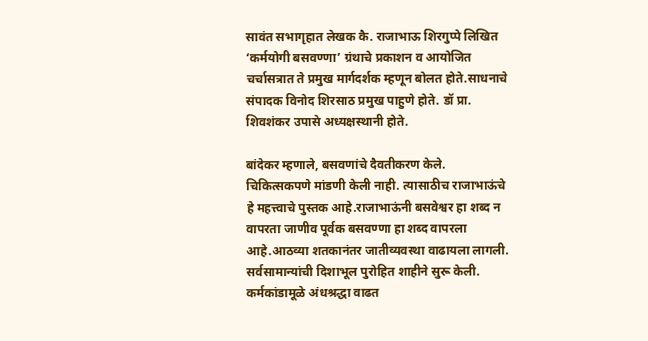सावंत सभागृहात लेखक कै. राजाभाऊ शिरगुप्पे लिखित ‘कर्मयोगी बसवण्णा’ ग्रंथाचे प्रकाशन व आयोजित चर्चासत्रात ते प्रमुख मार्गदर्शक म्हणून बोलत होते.साधनाचे संपादक विनोद शिरसाठ प्रमुख पाहुणे होते. डॉ प्रा. शिवशंकर उपासे अध्यक्षस्थानी होते.

बांदेकर म्हणाले, बसवणांचे दैवतीकरण केले. चिकित्सकपणे मांडणी केली नाही. त्यासाठीच राजाभाऊंचे हे महत्त्वाचे पुस्तक आहे.राजाभाऊंनी बसवेश्वर हा शब्द न वापरता जाणीव पूर्वक बसवण्णा हा शब्द वापरला आहे.आठव्या शतकानंतर जातीव्यवस्था वाढायला लागली. सर्वसामान्यांची दिशाभूल पुरोहित शाहीने सुरू केली. कर्मकांडामूळे अंधश्रद्धा वाढत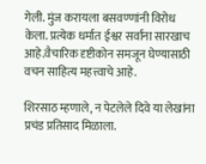गेली. मुंज करायला बसवण्णांनी विरोध केला. प्रत्येक धर्मात ईश्वर सर्वांना सारखाच आहे.वैचारिक दृष्टीकोन समजून घेण्यासाठी वचन साहित्य महत्त्वाचे आहे.

शिरसाठ म्हणाले, न पेटलेले दिवे या लेखांना प्रचंड प्रतिसाद मिळाला.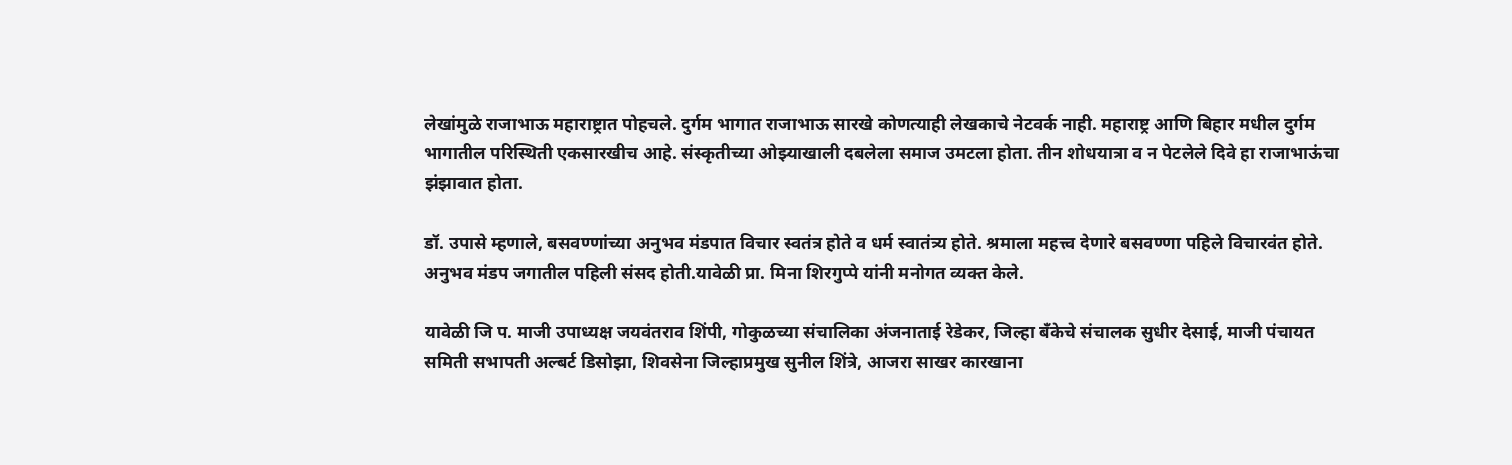लेखांमुळे राजाभाऊ महाराष्ट्रात पोहचले. दुर्गम भागात राजाभाऊ सारखे कोणत्याही लेखकाचे नेटवर्क नाही. महाराष्ट्र आणि बिहार मधील दुर्गम भागातील परिस्थिती एकसारखीच आहे. संस्कृतीच्या ओझ्याखाली दबलेला समाज उमटला होता. तीन शोधयात्रा व न पेटलेले दिवे हा राजाभाऊंचा झंझावात होता.

डॉ. उपासे म्हणाले, बसवण्णांच्या अनुभव मंडपात विचार स्वतंत्र होते व धर्म स्वातंत्र्य होते. श्रमाला महत्त्व देणारे बसवण्णा पहिले विचारवंत होते. अनुभव मंडप जगातील पहिली संसद होती.यावेळी प्रा. मिना शिरगुप्पे यांनी मनोगत व्यक्त केले.

यावेळी जि प. माजी उपाध्यक्ष जयवंतराव शिंपी, गोकुळच्या संचालिका अंजनाताई रेडेकर, जिल्हा बँकेचे संचालक सुधीर देसाई, माजी पंचायत समिती सभापती अल्बर्ट डिसोझा, शिवसेना जिल्हाप्रमुख सुनील शिंत्रे, आजरा साखर कारखाना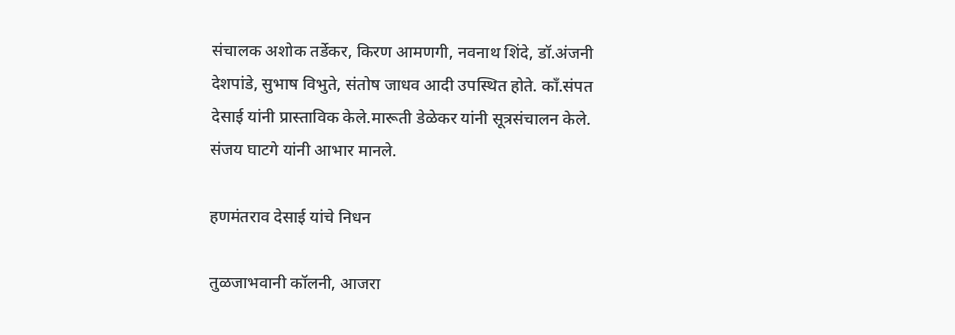संचालक अशोक तर्डेकर, किरण आमणगी, नवनाथ शिंदे, डॉ.अंजनी देशपांडे, सुभाष विभुते, संतोष जाधव आदी उपस्थित होते. काँ.संपत देसाई यांनी प्रास्ताविक केले.मारूती डेळेकर यांनी सूत्रसंचालन केले. संजय घाटगे यांनी आभार मानले.

हणमंतराव देसाई यांचे निधन

तुळजाभवानी कॉलनी, आजरा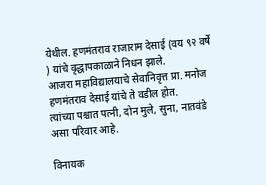येथील. हणमंतराव राजाराम देसाई (वय ९२ वर्षे ) यांचे वृद्धापकाळाने निधन झाले.
आजरा महाविद्यालयाचे सेवानिवृत्त प्रा. मनोज हणमंतराव देसाई यांचे ते वडील होत.
त्यांच्या पश्चात पत्नी, दोन मुले, सुना, नातवंडे असा परिवार आहे.

विनायक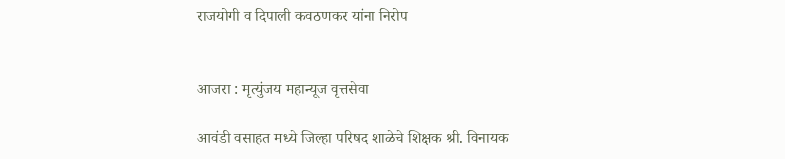राजयोगी व दिपाली कवठणकर यांना निरोप


आजरा : मृत्युंजय महान्यूज वृत्तसेवा

आवंडी वसाहत मध्ये जिल्हा परिषद शाळेचे शिक्षक श्री. विनायक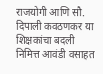राजयोगी आणि सौ. दिपाली कवठणकर या शिक्षकांचा बदली निमित्त आवंडी वसाहत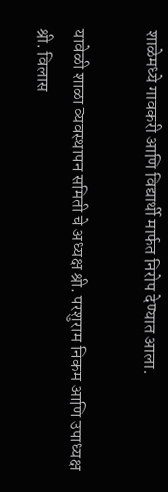शाळेमध्ये गावकरी आणि विद्यार्थी मार्फत निरोप देण्यात आला.

यावेळी शाळा व्यवस्थापन समिती चे अध्यक्ष श्री. परशुराम निकम आणि उपाध्यक्ष श्री. विलास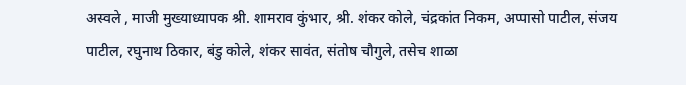अस्वले , माजी मुख्याध्यापक श्री. शामराव कुंभार, श्री. शंकर कोले, चंद्रकांत निकम, अप्पासो पाटील, संजय पाटील, रघुनाथ ठिकार, बंडु कोले, शंकर सावंत, संतोष चौगुले, तसेच शाळा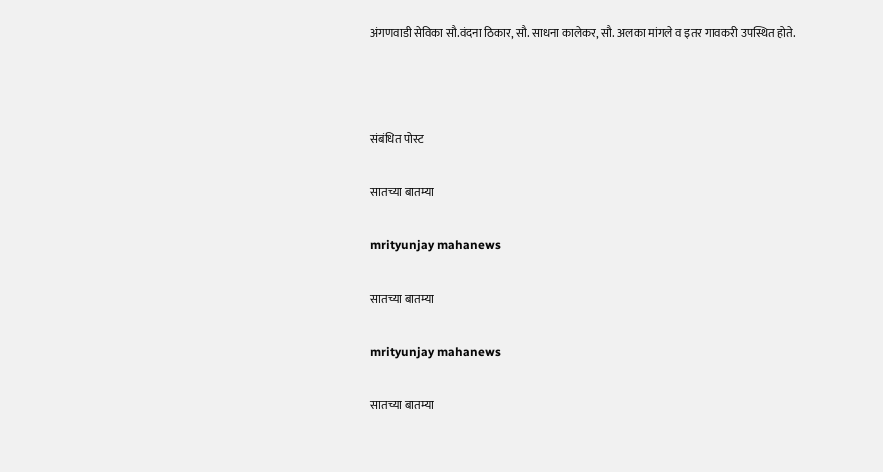अंगणवाडी सेविका सौ.वंदना ठिकार, सौ. साधना कालेकर, सौ. अलका मांगले व इतर गावकरी उपस्थित होते.



संबंधित पोस्ट

सातच्या बातम्या

mrityunjay mahanews

सातच्या बातम्या

mrityunjay mahanews

सातच्या बातम्या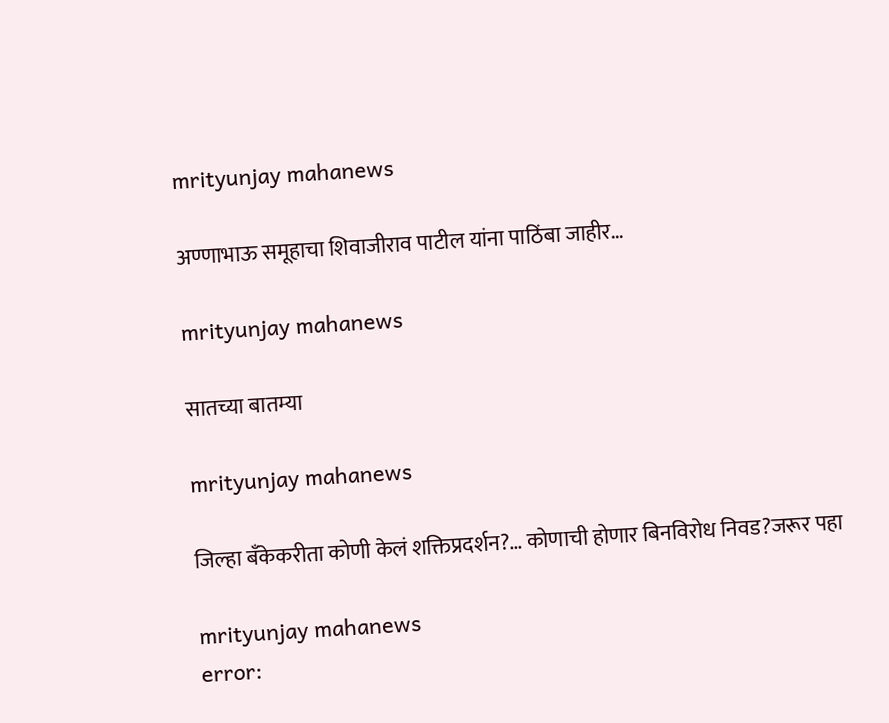mrityunjay mahanews

अण्णाभाऊ समूहाचा शिवाजीराव पाटील यांना पाठिंबा जाहीर…

mrityunjay mahanews

सातच्या बातम्या

mrityunjay mahanews

जिल्हा बँकेकरीता कोणी केलं शक्तिप्रदर्शन?… कोणाची होणार बिनविरोध निवड?जरूर पहा

mrityunjay mahanews
error: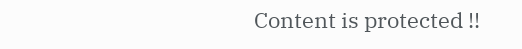Content is protected !!